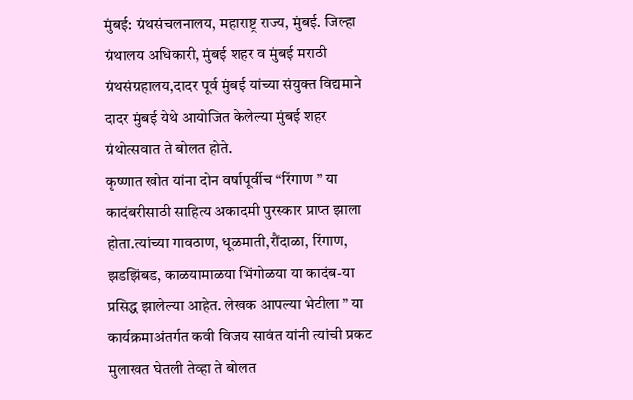मुंबई: ग्रंथसंचलनालय, महाराष्ट्र राज्य, मुंबई. जिल्हा ग्रंथालय अधिकारी, मुंबई शहर व मुंबई मराठी ग्रंथसंग्रहालय,दादर पूर्व मुंबई यांच्या संयुक्त विद्यमाने दादर मुंबई येथे आयोजित केलेल्या मुंबई शहर ग्रंथोत्सवात ते बोलत होते.
कृष्णात खोत यांना दोन वर्षापूर्वीच “रिंगाण ” या कादंबरीसाठी साहित्य अकादमी पुरस्कार प्राप्त झाला होता.त्यांच्या गावठाण, धूळमाती,रौंदाळा, रिंगाण, झडझिंबड, काळयामाळया भिंगोळया या कादंब-या प्रसिद्ध झालेल्या आहेत. लेखक आपल्या भेटीला ” या कार्यक्रमाअंतर्गत कवी विजय सावंत यांनी त्यांची प्रकट मुलाखत घेतली तेव्हा ते बोलत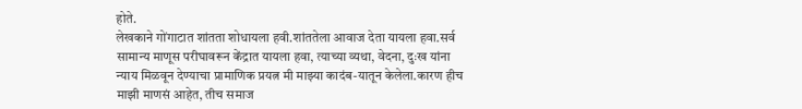होते.
लेखकाने गोंगाटात शांतता शोधायला हवी.शांततेला आवाज देता यायला हवा.सर्व सामान्य माणूस परीघावरून केंद्रात यायला हवा, त्याच्या व्यथा, वेदना, दुःख यांना न्याय मिळवून देण्याचा प्रामाणिक प्रयत्न मी माझ्या कादंब-यातून केलेला.कारण हीच माझी माणसं आहेत, तीच समाज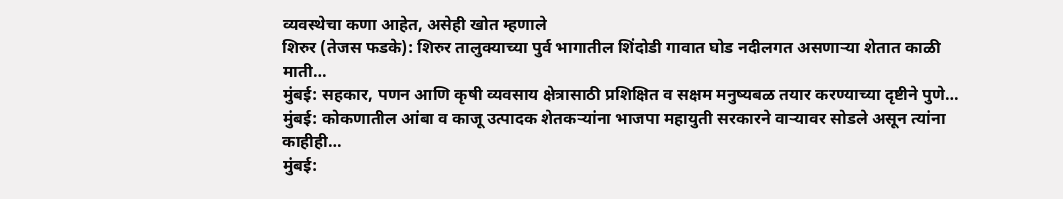व्यवस्थेचा कणा आहेत, असेही खोत म्हणाले
शिरुर (तेजस फडके): शिरुर तालुक्याच्या पुर्व भागातील शिंदोडी गावात घोड नदीलगत असणाऱ्या शेतात काळी माती…
मुंबई: सहकार, पणन आणि कृषी व्यवसाय क्षेत्रासाठी प्रशिक्षित व सक्षम मनुष्यबळ तयार करण्याच्या दृष्टीने पुणे…
मुंबई: कोकणातील आंबा व काजू उत्पादक शेतकऱ्यांना भाजपा महायुती सरकारने वाऱ्यावर सोडले असून त्यांना काहीही…
मुंबई: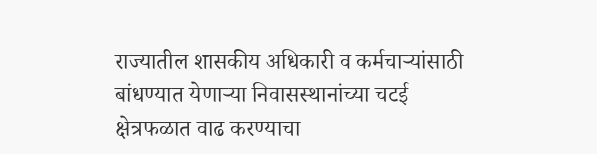राज्यातील शासकीय अधिकारी व कर्मचाऱ्यांसाठी बांधण्यात येणाऱ्या निवासस्थानांच्या चटई क्षेत्रफळात वाढ करण्याचा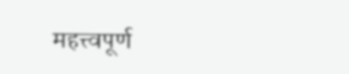महत्त्वपूर्ण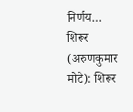निर्णय…
शिरूर (अरुणकुमार मोटे): शिरूर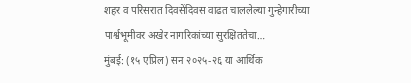शहर व परिसरात दिवसेंदिवस वाढत चाललेल्या गुन्हेगारीच्या पार्श्वभूमीवर अखेर नागरिकांच्या सुरक्षिततेचा…
मुंबई: (१५ एप्रिल) सन २०२५-२६ या आर्थिक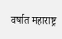वर्षात महाराष्ट्र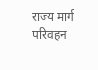राज्य मार्ग परिवहन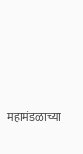महामंडळाच्या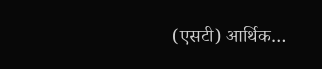(एसटी) आर्थिक…